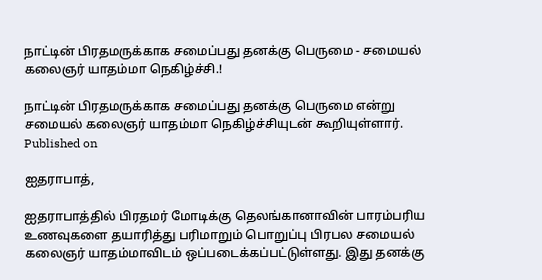நாட்டின் பிரதமருக்காக சமைப்பது தனக்கு பெருமை - சமையல் கலைஞர் யாதம்மா நெகிழ்ச்சி.!

நாட்டின் பிரதமருக்காக சமைப்பது தனக்கு பெருமை என்று சமையல் கலைஞர் யாதம்மா நெகிழ்ச்சியுடன் கூறியுள்ளார்.
Published on

ஐதராபாத்,

ஐதராபாத்தில் பிரதமர் மோடிக்கு தெலங்கானாவின் பாரம்பரிய உணவுகளை தயாரித்து பரிமாறும் பொறுப்பு பிரபல சமையல் கலைஞர் யாதம்மாவிடம் ஒப்படைக்கப்பட்டுள்ளது. இது தனக்கு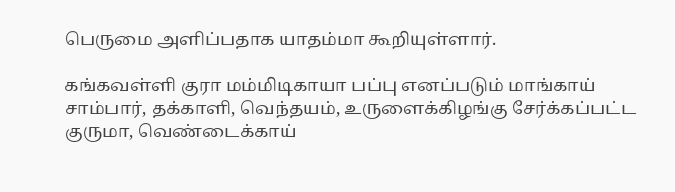பெருமை அளிப்பதாக யாதம்மா கூறியுள்ளார்.

கங்கவள்ளி குரா மம்மிடிகாயா பப்பு எனப்படும் மாங்காய் சாம்பார், தக்காளி, வெந்தயம், உருளைக்கிழங்கு சேர்க்கப்பட்ட குருமா, வெண்டைக்காய்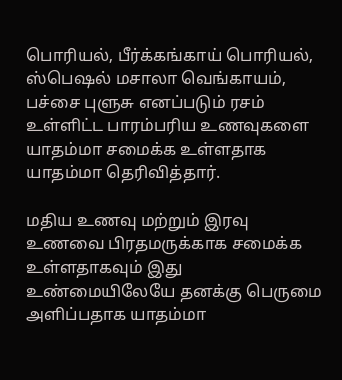பொரியல், பீர்க்கங்காய் பொரியல், ஸ்பெஷல் மசாலா வெங்காயம், பச்சை புளுசு எனப்படும் ரசம் உள்ளிட்ட பாரம்பரிய உணவுகளை யாதம்மா சமைக்க உள்ளதாக யாதம்மா தெரிவித்தார்.

மதிய உணவு மற்றும் இரவு உணவை பிரதமருக்காக சமைக்க உள்ளதாகவும் இது உண்மையிலேயே தனக்கு பெருமை அளிப்பதாக யாதம்மா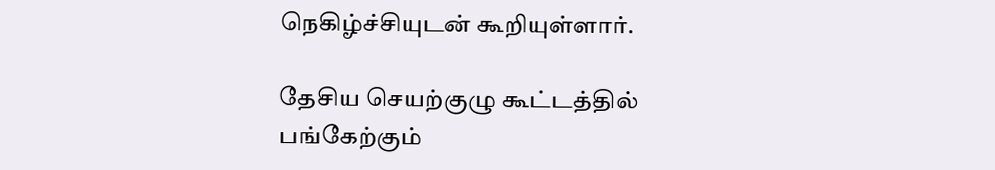நெகிழ்ச்சியுடன் கூறியுள்ளார்.

தேசிய செயற்குழு கூட்டத்தில் பங்கேற்கும்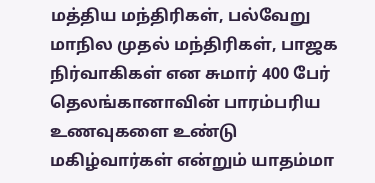மத்திய மந்திரிகள், பல்வேறு மாநில முதல் மந்திரிகள், பாஜக நிர்வாகிகள் என சுமார் 400 பேர் தெலங்கானாவின் பாரம்பரிய உணவுகளை உண்டு மகிழ்வார்கள் என்றும் யாதம்மா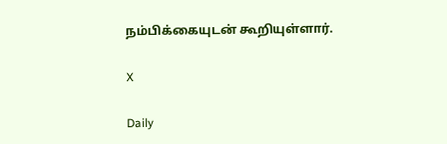நம்பிக்கையுடன் கூறியுள்ளார்.

X

Daily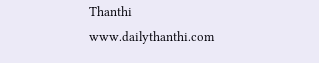Thanthi
www.dailythanthi.com